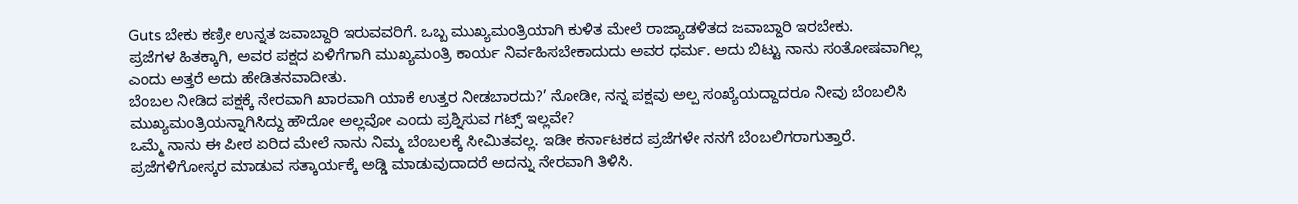Guts ಬೇಕು ಕಣ್ರೀ ಉನ್ನತ ಜವಾಬ್ದಾರಿ ಇರುವವರಿಗೆ. ಒಬ್ಬ ಮುಖ್ಯಮಂತ್ರಿಯಾಗಿ ಕುಳಿತ ಮೇಲೆ ರಾಜ್ಯಾಡಳಿತದ ಜವಾಬ್ದಾರಿ ಇರಬೇಕು.
ಪ್ರಜೆಗಳ ಹಿತಕ್ಕಾಗಿ, ಅವರ ಪಕ್ಷದ ಏಳಿಗೆಗಾಗಿ ಮುಖ್ಯಮಂತ್ರಿ ಕಾರ್ಯ ನಿರ್ವಹಿಸಬೇಕಾದುದು ಅವರ ಧರ್ಮ. ಅದು ಬಿಟ್ಟು ನಾನು ಸಂತೋಷವಾಗಿಲ್ಲ ಎಂದು ಅತ್ತರೆ ಅದು ಹೇಡಿತನವಾದೀತು.
ಬೆಂಬಲ ನೀಡಿದ ಪಕ್ಷಕ್ಕೆ ನೇರವಾಗಿ ಖಾರವಾಗಿ ಯಾಕೆ ಉತ್ತರ ನೀಡಬಾರದು?’ ನೋಡೀ, ನನ್ನ ಪಕ್ಷವು ಅಲ್ಪ ಸಂಖ್ಯೆಯದ್ದಾದರೂ ನೀವು ಬೆಂಬಲಿಸಿ ಮುಖ್ಯಮಂತ್ರಿಯನ್ನಾಗಿಸಿದ್ದು ಹೌದೋ ಅಲ್ಲವೋ ಎಂದು ಪ್ರಶ್ನಿಸುವ ಗಟ್ಸ್ ಇಲ್ಲವೇ?
ಒಮ್ಮೆ ನಾನು ಈ ಪೀಠ ಏರಿದ ಮೇಲೆ ನಾನು ನಿಮ್ಮ ಬೆಂಬಲಕ್ಕೆ ಸೀಮಿತವಲ್ಲ. ಇಡೀ ಕರ್ನಾಟಕದ ಪ್ರಜೆಗಳೇ ನನಗೆ ಬೆಂಬಲಿಗರಾಗುತ್ತಾರೆ. ಪ್ರಜೆಗಳಿಗೋಸ್ಕರ ಮಾಡುವ ಸತ್ಕಾರ್ಯಕ್ಕೆ ಅಡ್ಡಿ ಮಾಡುವುದಾದರೆ ಅದನ್ನು ನೇರವಾಗಿ ತಿಳಿಸಿ.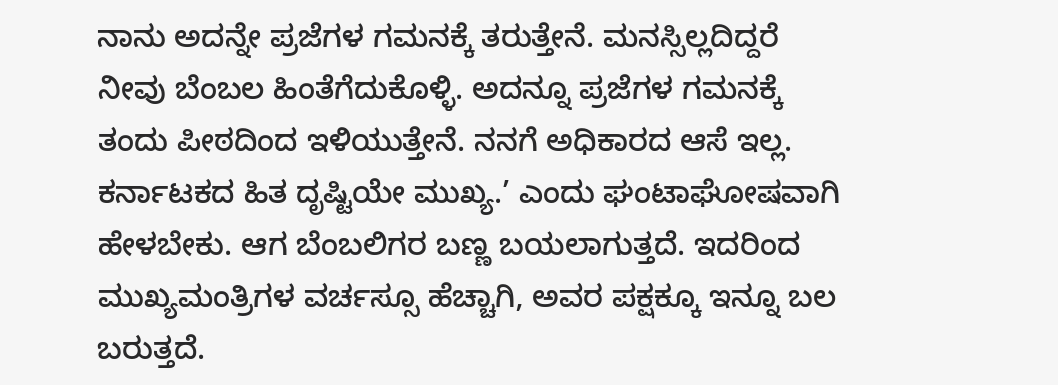ನಾನು ಅದನ್ನೇ ಪ್ರಜೆಗಳ ಗಮನಕ್ಕೆ ತರುತ್ತೇನೆ. ಮನಸ್ಸಿಲ್ಲದಿದ್ದರೆ ನೀವು ಬೆಂಬಲ ಹಿಂತೆಗೆದುಕೊಳ್ಳಿ. ಅದನ್ನೂ ಪ್ರಜೆಗಳ ಗಮನಕ್ಕೆ ತಂದು ಪೀಠದಿಂದ ಇಳಿಯುತ್ತೇನೆ. ನನಗೆ ಅಧಿಕಾರದ ಆಸೆ ಇಲ್ಲ. ಕರ್ನಾಟಕದ ಹಿತ ದೃಷ್ಟಿಯೇ ಮುಖ್ಯ.’ ಎಂದು ಘಂಟಾಘೋಷವಾಗಿ ಹೇಳಬೇಕು. ಆಗ ಬೆಂಬಲಿಗರ ಬಣ್ಣ ಬಯಲಾಗುತ್ತದೆ. ಇದರಿಂದ ಮುಖ್ಯಮಂತ್ರಿಗಳ ವರ್ಚಸ್ಸೂ ಹೆಚ್ಚಾಗಿ, ಅವರ ಪಕ್ಷಕ್ಕೂ ಇನ್ನೂ ಬಲ ಬರುತ್ತದೆ.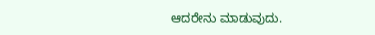ಆದರೇನು ಮಾಡುವುದು.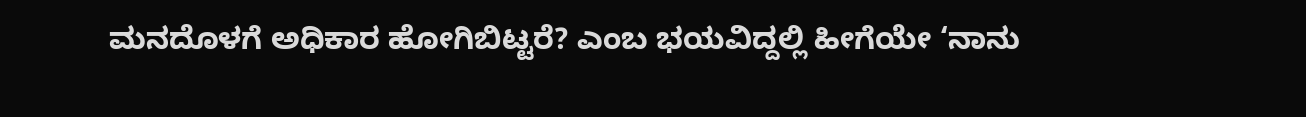ಮನದೊಳಗೆ ಅಧಿಕಾರ ಹೋಗಿಬಿಟ್ಟರೆ? ಎಂಬ ಭಯವಿದ್ದಲ್ಲಿ ಹೀಗೆಯೇ ‘ನಾನು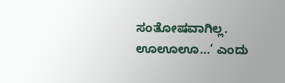ಸಂತೋಷವಾಗಿಲ್ಲ. ಊಊಊ…’ ಎಂದು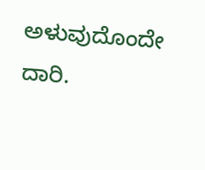ಅಳುವುದೊಂದೇ ದಾರಿ.